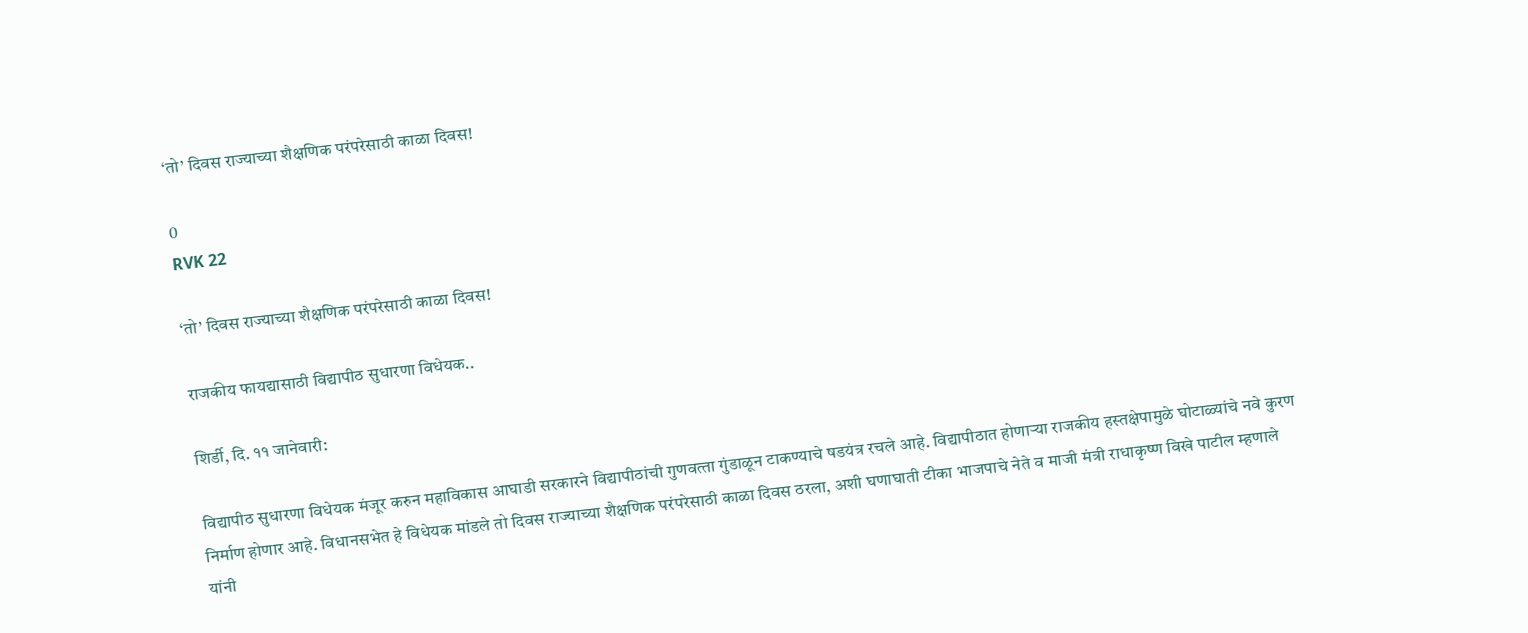‘तो’ दिवस राज्‍याच्‍या शैक्षणिक परंपरेसाठी काळा दिवस!

0
RVK 22

‘तो’ दिवस राज्‍याच्‍या शैक्षणिक परंपरेसाठी काळा दिवस!

राजकीय फायद्यासाठी विद्यापीठ सुधारणा विधेयक..

शिर्डी, दि. ११ जानेवारी:

विद्यापीठ सुधारणा विधेयक मंजूर करुन महाविकास आघाडी सरकारने विद्यापीठांची गुणवत्‍ता गुंडाळून टाकण्‍याचे षडयंत्र रचले आहे. विद्यापीठात होणाऱ्या राजकीय हस्‍तक्षेपामुळे घोटाळ्यांचे नवे कुरण निर्माण होणार आहे. विधानसभेत हे विधेयक मांडले तो दिवस राज्‍याच्‍या शैक्षणिक परंपरेसाठी काळा दिवस ठरला, अशी घणाघाती टीका भाजपाचे नेते व माजी मंत्री राधाकृष्ण विखे पाटील म्हणाले यांनी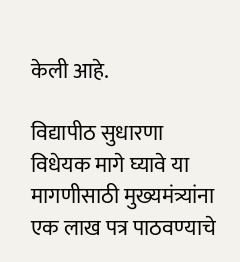केली आहे.

विद्यापीठ सुधारणा विधेयक मागे घ्‍यावे या मागणीसाठी मुख्‍यमंत्र्यांना एक लाख पत्र पाठवण्‍याचे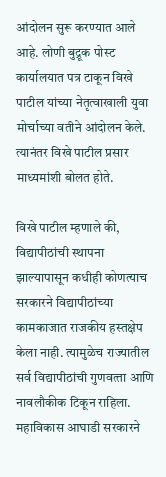आंदोलन सुरू करण्‍यात आले आहे. लोणी बुद्रूक पोस्‍ट कार्यालयात पत्र टाकून विखे पाटील यांच्‍या नेतृत्‍वाखाली युवा मोर्चाच्‍या वतीने आंदोलन केले. त्यानंतर विखे पाटील प्रसार माध्यमांशी बोलत होते.

विखे पाटील म्हणाले की, विद्यापीठांची स्‍थापना झाल्‍यापासून कधीही कोणत्‍याच सरकारने विद्यापीठांच्‍या कामकाजात राजकीय हस्‍तक्षेप केला नाही. त्‍यामुळेच राज्‍यातील सर्व विद्यापीठांची गुणवत्‍ता आणि नावलौकीक टिकून राहिला. महाविकास आघाडी सरकारने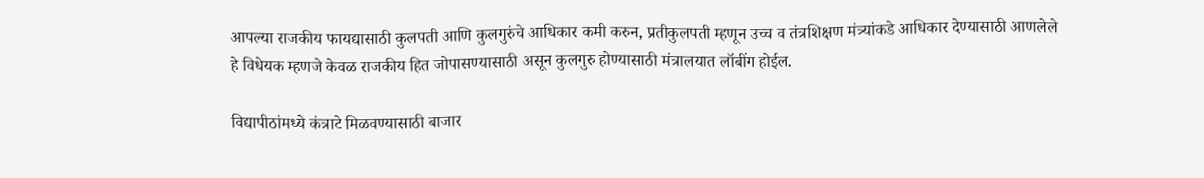आपल्‍या राजकीय फायद्यासाठी कुलपती आणि कुलगुरुंचे आधिकार कमी करुन, प्रतीकुलपती म्‍हणून उच्‍च व तंत्रशिक्षण मंत्र्यांकडे आधिकार देण्‍यासाठी आणलेले हे विधेयक म्‍हणजे केवळ राजकीय हित जोपासण्‍यासाठी असून कुलगुरु होण्‍यासाठी मंत्रालयात लॉबींग होईल.

विद्यापीठांमध्‍ये कंत्राटे मिळवण्‍यासाठी बाजार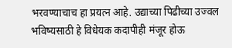भरवण्‍याचाच हा प्रयत्‍न आहे. उद्याच्‍या पिढीच्‍या उज्‍वल भविष्‍यसाठी हे विधेयक कदापीही मंजूर होऊ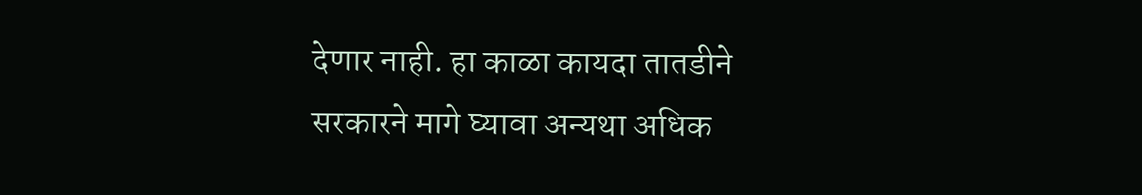देणार नाही. हा काळा कायदा तातडीने सरकारने मागे घ्‍यावा अन्‍यथा अधिक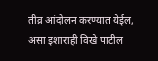तीव्र आंदोलन करण्यात येईल, असा इशाराही विखे पाटील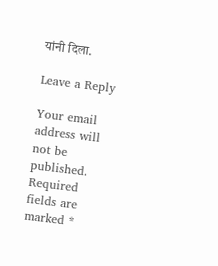यांनी दिला.

Leave a Reply

Your email address will not be published. Required fields are marked *